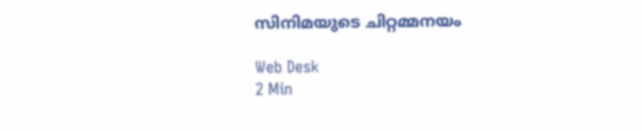സിനിമയുടെ ചിറ്റമ്മനയം

Web Desk
2 Min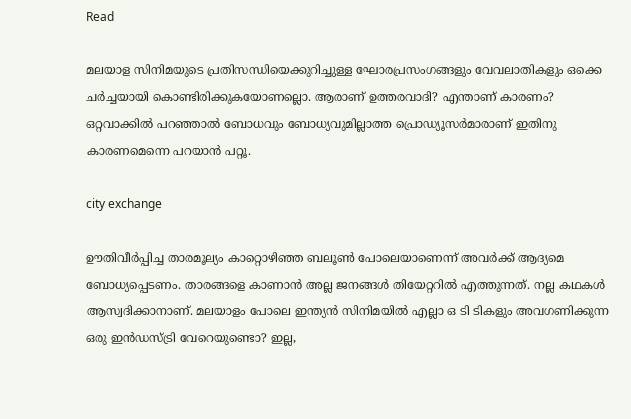Read

മലയാള സിനിമയുടെ പ്രതിസന്ധിയെക്കുറിച്ചുള്ള ഘോരപ്രസംഗങ്ങളും വേവലാതികളും ഒക്കെ ചര്‍ച്ചയായി കൊണ്ടിരിക്കുകയോണല്ലൊ. ആരാണ് ഉത്തരവാദി? എന്താണ് കാരണം? ഒറ്റവാക്കില്‍ പറഞ്ഞാല്‍ ബോധവും ബോധ്യവുമില്ലാത്ത പ്രൊഡ്യൂസര്‍മാരാണ് ഇതിനു കാരണമെന്നെ പറയാന്‍ പറ്റൂ.

city exchange

ഊതിവീര്‍പ്പിച്ച താരമൂല്യം കാറ്റൊഴിഞ്ഞ ബലൂണ്‍ പോലെയാണെന്ന് അവര്‍ക്ക് ആദ്യമെ ബോധ്യപ്പെടണം. താരങ്ങളെ കാണാന്‍ അല്ല ജനങ്ങള്‍ തിയേറ്ററില്‍ എത്തുന്നത്. നല്ല കഥകള്‍ ആസ്വദിക്കാനാണ്. മലയാളം പോലെ ഇന്ത്യന്‍ സിനിമയില്‍ എല്ലാ ഒ ടി ടികളും അവഗണിക്കുന്ന ഒരു ഇന്‍ഡസ്ട്രി വേറെയുണ്ടൊ? ഇല്ല,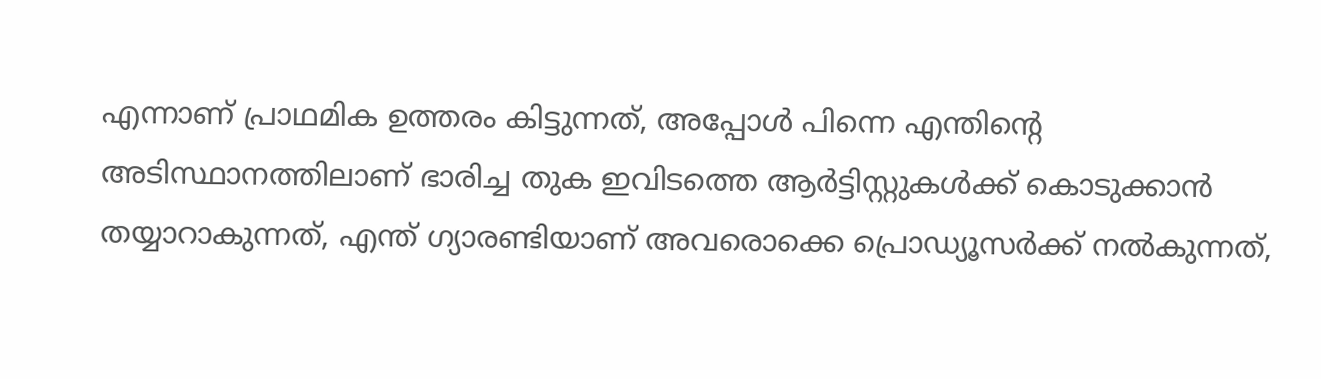എന്നാണ് പ്രാഥമിക ഉത്തരം കിട്ടുന്നത്, അപ്പോള്‍ പിന്നെ എന്തിന്റെ അടിസ്ഥാനത്തിലാണ് ഭാരിച്ച തുക ഇവിടത്തെ ആര്‍ട്ടിസ്റ്റുകള്‍ക്ക് കൊടുക്കാന്‍ തയ്യാറാകുന്നത്, എന്ത് ഗ്യാരണ്ടിയാണ് അവരൊക്കെ പ്രൊഡ്യൂസര്‍ക്ക് നല്‍കുന്നത്,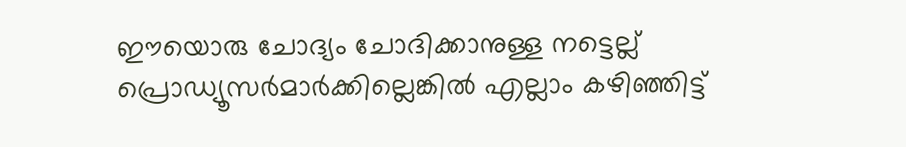ഈയൊരു ചോദ്യം ചോദിക്കാനുള്ള നട്ടെല്ല് പ്രൊഡ്യൂസര്‍മാര്‍ക്കില്ലെങ്കില്‍ എല്ലാം കഴിഞ്ഞിട്ട്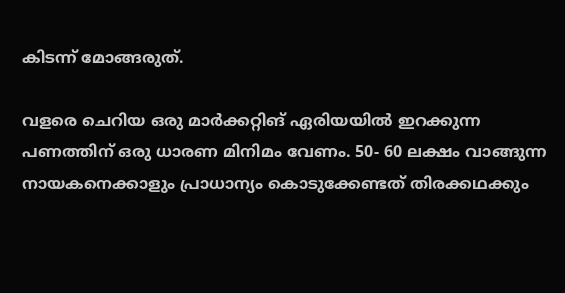കിടന്ന് മോങ്ങരുത്.

വളരെ ചെറിയ ഒരു മാര്‍ക്കറ്റിങ് ഏരിയയില്‍ ഇറക്കുന്ന പണത്തിന് ഒരു ധാരണ മിനിമം വേണം. 50- 60 ലക്ഷം വാങ്ങുന്ന നായകനെക്കാളും പ്രാധാന്യം കൊടുക്കേണ്ടത് തിരക്കഥക്കും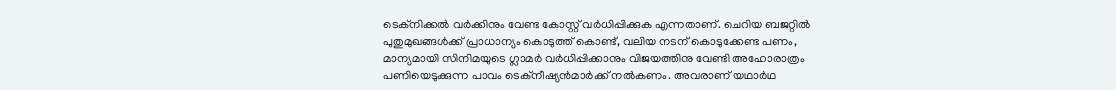ടെക്‌നിക്കല്‍ വര്‍ക്കിനും വേണ്ട കോസ്റ്റ് വര്‍ധിപ്പിക്കുക എന്നതാണ്. ചെറിയ ബജറ്റില്‍ പുതുമുഖങ്ങള്‍ക്ക് പ്രാധാന്യം കൊടുത്ത് കൊണ്ട്, വലിയ നടന് കൊടുക്കേണ്ട പണം, മാന്യമായി സിനിമയുടെ ഗ്ലാമര്‍ വര്‍ധിപ്പിക്കാനും വിജയത്തിനു വേണ്ടി അഹോരാത്രം പണിയെടുക്കുന്ന പാവം ടെക്‌നീഷ്യന്‍മാര്‍ക്ക് നല്‍കണം. അവരാണ് യഥാര്‍ഥ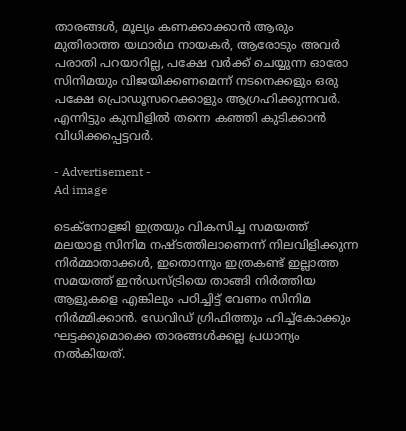താരങ്ങള്‍, മൂല്യം കണക്കാക്കാന്‍ ആരും മുതിരാത്ത യഥാര്‍ഥ നായകര്‍, ആരോടും അവര്‍ പരാതി പറയാറില്ല, പക്ഷേ വര്‍ക്ക് ചെയ്യുന്ന ഓരോ സിനിമയും വിജയിക്കണമെന്ന് നടനെക്കളും ഒരു പക്ഷേ പ്രൊഡൂസറെക്കാളും ആഗ്രഹിക്കുന്നവര്‍. എന്നിട്ടും കുമ്പിളില്‍ തന്നെ കഞ്ഞി കുടിക്കാന്‍ വിധിക്കപ്പെട്ടവര്‍.

- Advertisement -
Ad image

ടെക്‌നോളജി ഇത്രയും വികസിച്ച സമയത്ത് മലയാള സിനിമ നഷ്ടത്തിലാണെന്ന് നിലവിളിക്കുന്ന നിര്‍മ്മാതാക്കള്‍, ഇതൊന്നും ഇത്രകണ്ട് ഇല്ലാത്ത സമയത്ത് ഇന്‍ഡസ്ട്രിയെ താങ്ങി നിര്‍ത്തിയ ആളുകളെ എങ്കിലും പഠിച്ചിട്ട് വേണം സിനിമ നിര്‍മ്മിക്കാന്‍. ഡേവിഡ് ഗ്രിഫിത്തും ഹിച്ച്‌കോക്കും ഘട്ടക്കുമൊക്കെ താരങ്ങള്‍ക്കല്ല പ്രധാന്യം നല്‍കിയത്.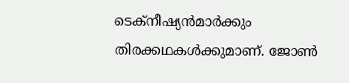ടെക്‌നീഷ്യന്‍മാര്‍ക്കും തിരക്കഥകള്‍ക്കുമാണ്. ജോണ്‍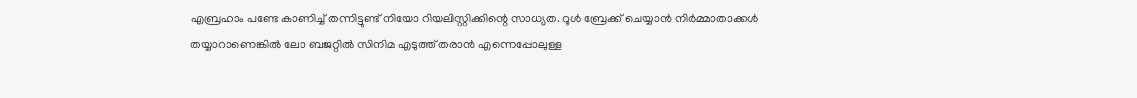എബ്രഹാം പണ്ടേ കാണിച്ച് തന്നിട്ടുണ്ട് നിയോ റിയലിസ്റ്റിക്കിന്റെ സാധ്യത. റൂള്‍ ബ്രേക്ക് ചെയ്യാന്‍ നിര്‍മ്മാതാക്കള്‍ തയ്യാറാണെങ്കില്‍ ലോ ബജറ്റില്‍ സിനിമ എടുത്ത് തരാന്‍ എന്നെപ്പോലുള്ള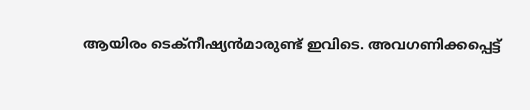ആയിരം ടെക്‌നീഷ്യന്‍മാരുണ്ട് ഇവിടെ. അവഗണിക്കപ്പെട്ട്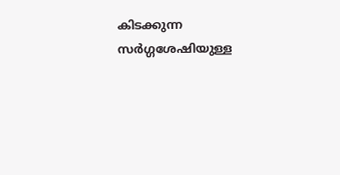കിടക്കുന്ന സര്‍ഗ്ഗശേഷിയുള്ള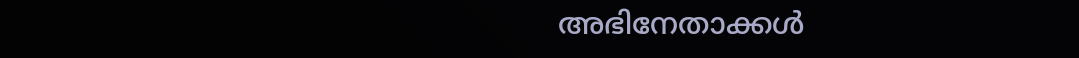അഭിനേതാക്കള്‍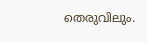തെരുവിലും.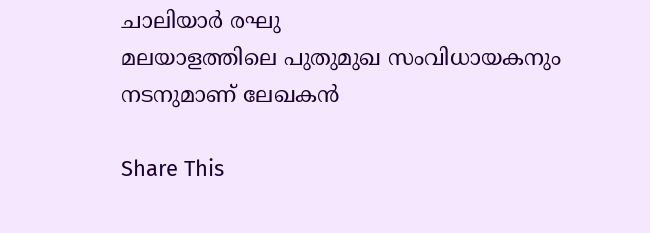ചാലിയാര്‍ രഘു
മലയാളത്തിലെ പുതുമുഖ സംവിധായകനും നടനുമാണ് ലേഖകന്‍

Share This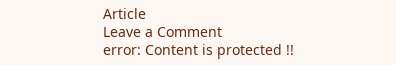Article
Leave a Comment
error: Content is protected !!